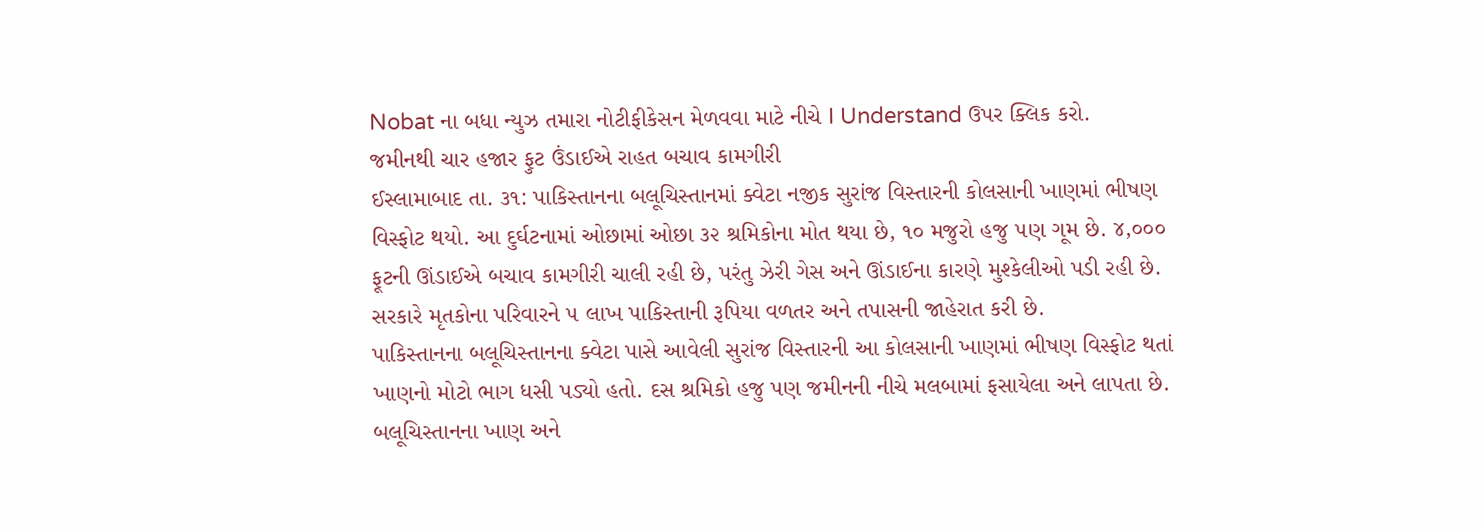Nobat ના બધા ન્યુઝ તમારા નોટીફીકેસન મેળવવા માટે નીચે I Understand ઉપર ક્લિક કરો.
જમીનથી ચાર હજાર ફુટ ઉંડાઈએ રાહત બચાવ કામગીરી
ઈસ્લામાબાદ તા. ૩૧: પાકિસ્તાનના બલૂચિસ્તાનમાં ક્વેટા નજીક સુરાંજ વિસ્તારની કોલસાની ખાણમાં ભીષણ વિસ્ફોટ થયો. આ દુર્ઘટનામાં ઓછામાં ઓછા ૩૨ શ્રમિકોના મોત થયા છે, ૧૦ મજુરો હજુ ૫ણ ગૂમ છે. ૪,૦૦૦ ફૂટની ઊંડાઈએ બચાવ કામગીરી ચાલી રહી છે, પરંતુ ઝેરી ગેસ અને ઊંડાઈના કારણે મુશ્કેલીઓ પડી રહી છે. સરકારે મૃતકોના પરિવારને ૫ લાખ પાકિસ્તાની રૂપિયા વળતર અને તપાસની જાહેરાત કરી છે.
પાકિસ્તાનના બલૂચિસ્તાનના ક્વેટા પાસે આવેલી સુરાંજ વિસ્તારની આ કોલસાની ખાણમાં ભીષણ વિસ્ફોટ થતાં ખાણનો મોટો ભાગ ધસી પડ્યો હતો. દસ શ્રમિકો હજુ પણ જમીનની નીચે મલબામાં ફસાયેલા અને લાપતા છે.
બલૂચિસ્તાનના ખાણ અને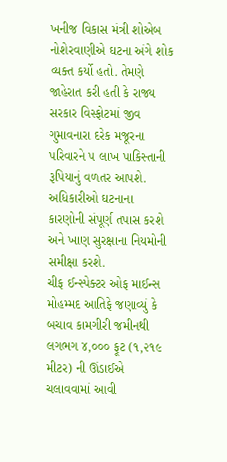ખનીજ વિકાસ મંત્રી શોએબ નોશેરવાણીએ ઘટના અંગે શોક વ્યક્ત કર્યો હતો. તેમણે જાહેરાત કરી હતી કે રાજ્ય સરકાર વિસ્ફોટમાં જીવ ગુમાવનારા દરેક મજૂરના પરિવારને ૫ લાખ પાકિસ્તાની રૂપિયાનું વળતર આપશે. અધિકારીઓ ઘટનાના કારણોની સંપૂર્ણ તપાસ કરશે અને ખાણ સુરક્ષાના નિયમોની સમીક્ષા કરશે.
ચીફ ઈન્સ્પેક્ટર ઓફ માઈન્સ મોહમ્મદ આતિફે જણાવ્યું કે બચાવ કામગીરી જમીનથી લગભગ ૪,૦૦૦ ફૂટ (૧,૨૧૯ મીટર) ની ઊંડાઈએ ચલાવવામાં આવી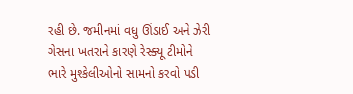રહી છે. જમીનમાં વધુ ઊંડાઈ અને ઝેરી ગેસના ખતરાને કારણે રેસ્ક્યૂ ટીમોને ભારે મુશ્કેલીઓનો સામનો કરવો પડી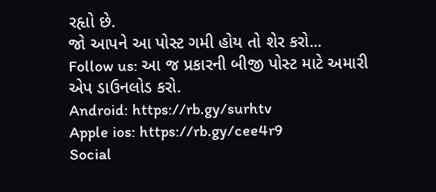રહૃાો છે.
જો આપને આ પોસ્ટ ગમી હોય તો શેર કરો...
Follow us: આ જ પ્રકારની બીજી પોસ્ટ માટે અમારી એપ ડાઉનલોડ કરો.
Android: https://rb.gy/surhtv
Apple ios: https://rb.gy/cee4r9
Social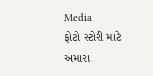Media
ફોટો સ્ટોરી માટે અમારા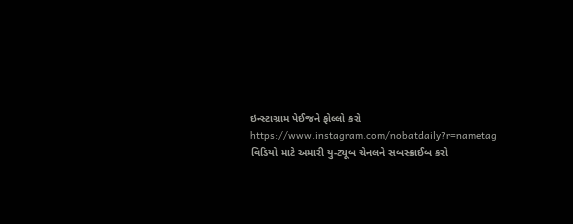ઇન્સ્ટાગ્રામ પેઈજને ફોલ્લો કરો
https://www.instagram.com/nobatdaily?r=nametag
વિડિયો માટે અમારી યુ-ટ્યૂબ ચેનલને સબસ્ક્રાઈબ કરો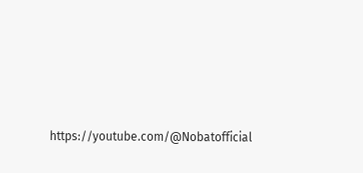https://youtube.com/@Nobatofficial